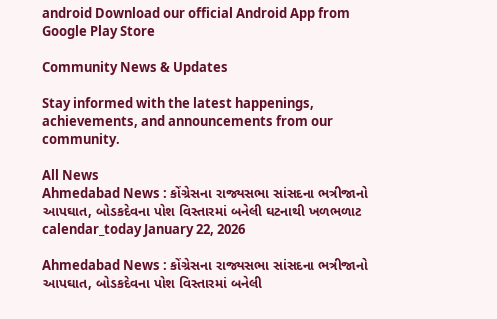android Download our official Android App from Google Play Store

Community News & Updates

Stay informed with the latest happenings, achievements, and announcements from our community.

All News
Ahmedabad News : કોંગ્રેસના રાજ્યસભા સાંસદના ભત્રીજાનો આપઘાત, બોડકદેવના પોશ વિસ્તારમાં બનેલી ઘટનાથી ખળભળાટ
calendar_today January 22, 2026

Ahmedabad News : કોંગ્રેસના રાજ્યસભા સાંસદના ભત્રીજાનો આપઘાત, બોડકદેવના પોશ વિસ્તારમાં બનેલી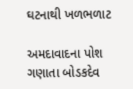ઘટનાથી ખળભળાટ

અમદાવાદના પોશ ગણાતા બોડકદેવ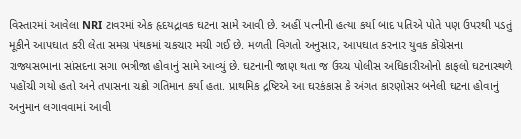વિસ્તારમાં આવેલા NRI ટાવરમાં એક હૃદયદ્રાવક ઘટના સામે આવી છે. અહીં પત્નીની હત્યા કર્યા બાદ પતિએ પોતે પણ ઉપરથી પડતું મૂકીને આપઘાત કરી લેતા સમગ્ર પંથકમાં ચકચાર મચી ગઈ છે. મળતી વિગતો અનુસાર, આપઘાત કરનાર યુવક કોંગ્રેસના રાજ્યસભાના સાંસદના સગા ભત્રીજા હોવાનું સામે આવ્યું છે. ઘટનાની જાણ થતા જ ઉચ્ચ પોલીસ અધિકારીઓનો કાફલો ઘટનાસ્થળે પહોંચી ગયો હતો અને તપાસના ચક્રો ગતિમાન કર્યા હતા. પ્રાથમિક દ્રષ્ટિએ આ ઘરકંકાસ કે અંગત કારણોસર બનેલી ઘટના હોવાનું અનુમાન લગાવવામાં આવી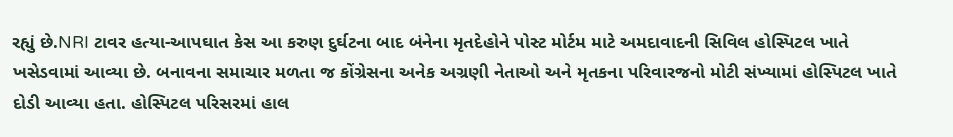રહ્યું છે.NRI ટાવર હત્યા-આપઘાત કેસ આ કરુણ દુર્ઘટના બાદ બંનેના મૃતદેહોને પોસ્ટ મોર્ટમ માટે અમદાવાદની સિવિલ હોસ્પિટલ ખાતે ખસેડવામાં આવ્યા છે. બનાવના સમાચાર મળતા જ કોંગ્રેસના અનેક અગ્રણી નેતાઓ અને મૃતકના પરિવારજનો મોટી સંખ્યામાં હોસ્પિટલ ખાતે દોડી આવ્યા હતા. હોસ્પિટલ પરિસરમાં હાલ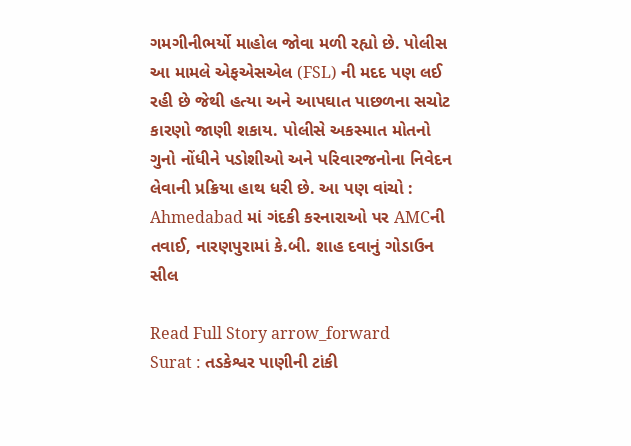ગમગીનીભર્યો માહોલ જોવા મળી રહ્યો છે. પોલીસ આ મામલે એફએસએલ (FSL) ની મદદ પણ લઈ રહી છે જેથી હત્યા અને આપઘાત પાછળના સચોટ કારણો જાણી શકાય. પોલીસે અકસ્માત મોતનો ગુનો નોંધીને પડોશીઓ અને પરિવારજનોના નિવેદન લેવાની પ્રક્રિયા હાથ ધરી છે. આ પણ વાંચો : Ahmedabad માં ગંદકી કરનારાઓ પર AMCની તવાઈ, નારણપુરામાં કે.બી. શાહ દવાનું ગોડાઉન સીલ

Read Full Story arrow_forward
Surat : તડકેશ્વર પાણીની ટાંકી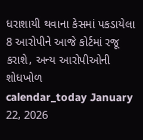ધરાશાયી થવાના કેસમાં પકડાયેલા 8 આરોપીને આજે કોર્ટમાં રજૂ કરાશે, અન્ય આરોપીઓની શોધખોળ
calendar_today January 22, 2026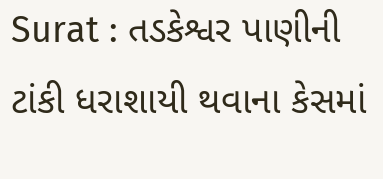Surat : તડકેશ્વર પાણીની ટાંકી ધરાશાયી થવાના કેસમાં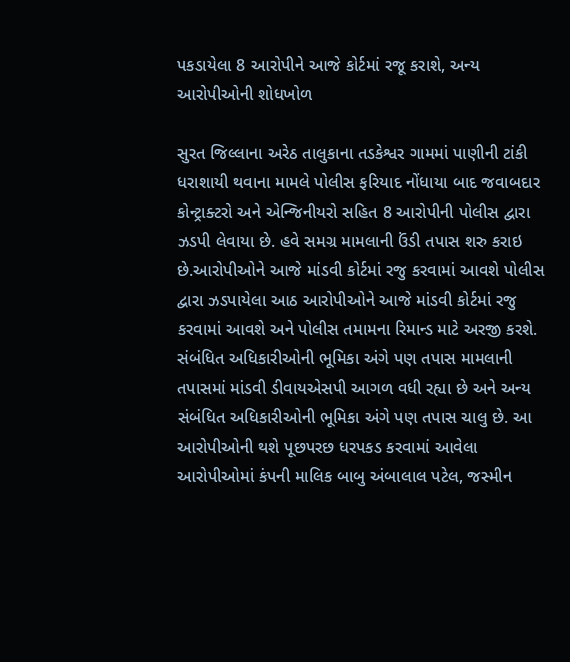પકડાયેલા 8 આરોપીને આજે કોર્ટમાં રજૂ કરાશે, અન્ય આરોપીઓની શોધખોળ

સુરત જિલ્લાના અરેઠ તાલુકાના તડકેશ્વર ગામમાં પાણીની ટાંકી ધરાશાયી થવાના મામલે પોલીસ ફરિયાદ નોંધાયા બાદ જવાબદાર કોન્ટ્રાક્ટરો અને એન્જિનીયરો સહિત 8 આરોપીની પોલીસ દ્વારા ઝડપી લેવાયા છે. હવે સમગ્ર મામલાની ઉંડી તપાસ શરુ કરાઇ છે.આરોપીઓને આજે માંડવી કોર્ટમાં રજુ કરવામાં આવશે પોલીસ દ્વારા ઝડપાયેલા આઠ આરોપીઓને આજે માંડવી કોર્ટમાં રજુ કરવામાં આવશે અને પોલીસ તમામના રિમાન્ડ માટે અરજી કરશે.  સંબંધિત અધિકારીઓની ભૂમિકા અંગે પણ તપાસ મામલાની તપાસમાં માંડવી ડીવાયએસપી આગળ વધી રહ્યા છે અને અન્ય સંબંધિત અધિકારીઓની ભૂમિકા અંગે પણ તપાસ ચાલુ છે. આ આરોપીઓની થશે પૂછપરછ ધરપકડ કરવામાં આવેલા આરોપીઓમાં કંપની માલિક બાબુ અંબાલાલ પટેલ, જસ્મીન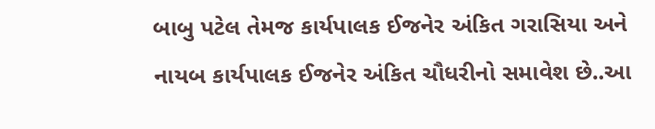બાબુ પટેલ તેમજ કાર્યપાલક ઈજનેર અંકિત ગરાસિયા અને નાયબ કાર્યપાલક ઈજનેર અંકિત ચૌધરીનો સમાવેશ છે..આ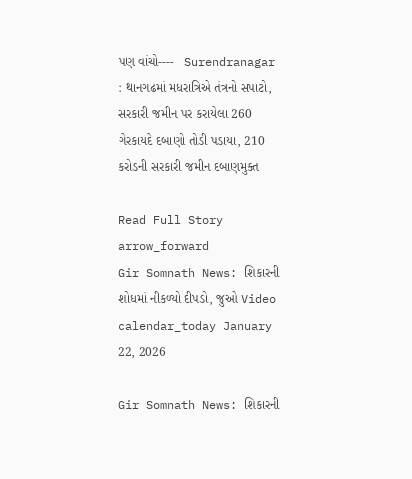પણ વાંચો----   Surendranagar : થાનગઢમાં મધરાત્રિએ તંત્રનો સપાટો, સરકારી જમીન પર કરાયેલા 260 ગેરકાયદે દબાણો તોડી પડાયા, 210 કરોડની સરકારી જમીન દબાણમુક્ત

Read Full Story arrow_forward
Gir Somnath News: શિકારની શોધમાં નીકળ્યો દીપડો, જુઓ Video
calendar_today January 22, 2026

Gir Somnath News: શિકારની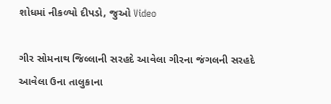શોધમાં નીકળ્યો દીપડો, જુઓ Video

ગીર સોમનાથ જિલ્લાની સરહદે આવેલા ગીરના જંગલની સરહદે આવેલા ઉના તાલુકાના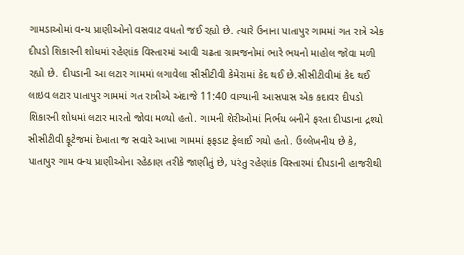ગામડાઓમાં વન્ય પ્રાણીઓનો વસવાટ વધતો જઈ રહ્યો છે. ત્યારે ઉનાના પાતાપુર ગામમાં ગત રાત્રે એક દીપડો શિકારની શોધમાં રહેણાંક વિસ્તારમાં આવી ચઢતા ગ્રામજનોમાં ભારે ભયનો માહોલ જોવા મળી રહ્યો છે. દીપડાની આ લટાર ગામમાં લગાવેલા સીસીટીવી કેમેરામાં કેદ થઈ છે.સીસીટીવીમાં કેદ થઈ લાઇવ લટાર પાતાપુર ગામમાં ગત રાત્રીએ અંદાજે 11:40 વાગ્યાની આસપાસ એક કદાવર દીપડો શિકારની શોધમાં લટાર મારતો જોવા મળ્યો હતો. ગામની શેરીઓમાં નિર્ભય બનીને ફરતા દીપડાના દ્રશ્યો સીસીટીવી ફૂટેજમાં દેખાતા જ સવારે આખા ગામમાં ફફડાટ ફેલાઈ ગયો હતો. ઉલ્લેખનીય છે કે, પાતાપુર ગામ વન્ય પ્રાણીઓના રહેઠાણ તરીકે જાણીતું છે, પરંતુ રહેણાંક વિસ્તારમાં દીપડાની હાજરીથી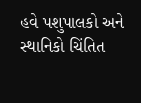હવે પશુપાલકો અને સ્થાનિકો ચિંતિત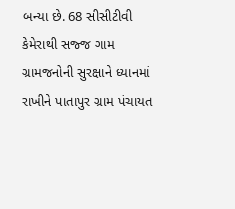બન્યા છે. 68 સીસીટીવી કેમેરાથી સજ્જ ગામ ગ્રામજનોની સુરક્ષાને ધ્યાનમાં રાખીને પાતાપુર ગ્રામ પંચાયત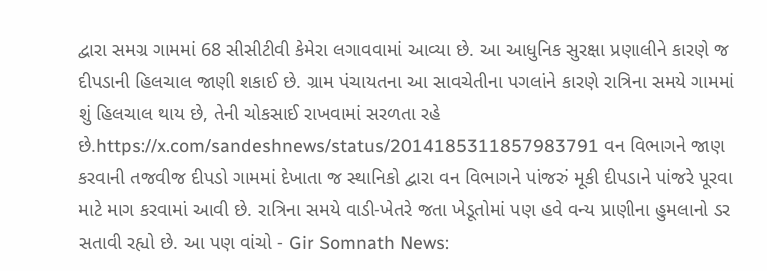દ્વારા સમગ્ર ગામમાં 68 સીસીટીવી કેમેરા લગાવવામાં આવ્યા છે. આ આધુનિક સુરક્ષા પ્રણાલીને કારણે જ દીપડાની હિલચાલ જાણી શકાઈ છે. ગ્રામ પંચાયતના આ સાવચેતીના પગલાંને કારણે રાત્રિના સમયે ગામમાં શું હિલચાલ થાય છે, તેની ચોકસાઈ રાખવામાં સરળતા રહે છે.https://x.com/sandeshnews/status/2014185311857983791 વન વિભાગને જાણ કરવાની તજવીજ દીપડો ગામમાં દેખાતા જ સ્થાનિકો દ્વારા વન વિભાગને પાંજરું મૂકી દીપડાને પાંજરે પૂરવા માટે માગ કરવામાં આવી છે. રાત્રિના સમયે વાડી-ખેતરે જતા ખેડૂતોમાં પણ હવે વન્ય પ્રાણીના હુમલાનો ડર સતાવી રહ્યો છે. આ પણ વાંચો - Gir Somnath News: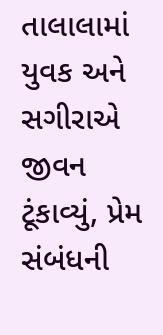તાલાલામાં યુવક અને સગીરાએ જીવન ટૂંકાવ્યું, પ્રેમ સંબંધની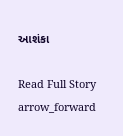આશંકા

Read Full Story arrow_forward